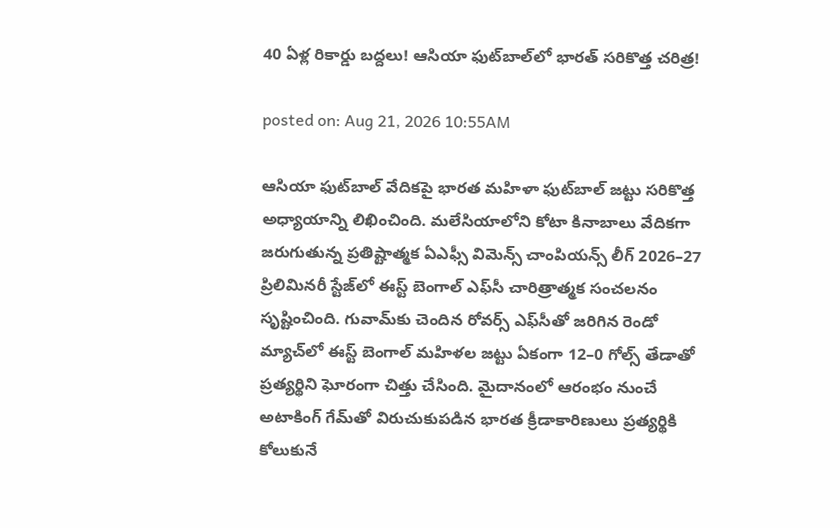40 ఏళ్ల రికార్డు బద్దలు! ఆసియా ఫుట్‌బాల్‌లో భారత్ సరికొత్త చరిత్ర!

posted on: Aug 21, 2026 10:55AM

ఆసియా ఫుట్‌బాల్ వేదికపై భారత మహిళా ఫుట్‌బాల్ జట్టు సరికొత్త అధ్యాయాన్ని లిఖించింది. మలేసియాలోని కోటా కినాబాలు వేదికగా జరుగుతున్న ప్రతిష్టాత్మక ఏఎఫ్సీ విమెన్స్‌‌ చాంపియన్స్ లీగ్‌‌ 2026–27 ప్రిలిమినరీ స్టేజ్‌లో ఈస్ట్‌‌ బెంగాల్‌‌ ఎఫ్‌‌సీ చారిత్రాత్మక సంచలనం సృష్టించింది. గువామ్‌కు చెందిన రోవర్స్‌‌ ఎఫ్‌‌సీతో జరిగిన రెండో మ్యాచ్‌లో ఈస్ట్ బెంగాల్ మహిళల జట్టు ఏకంగా 12–0 గోల్స్ తేడాతో ప్రత్యర్థిని ఘోరంగా చిత్తు చేసింది. మైదానంలో ఆరంభం నుంచే అటాకింగ్ గేమ్‌తో విరుచుకుపడిన భారత క్రీడాకారిణులు ప్రత్యర్థికి కోలుకునే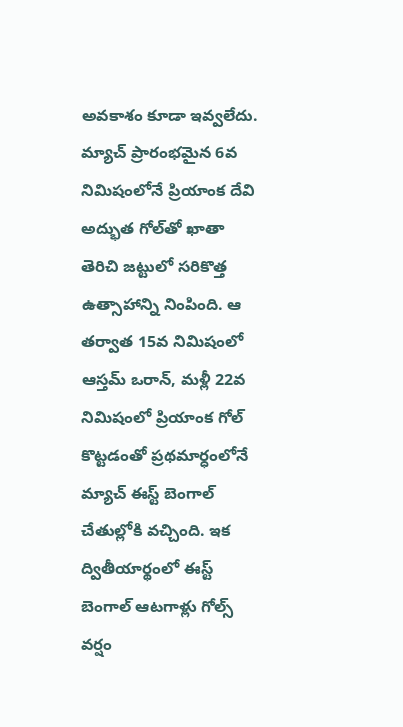అవకాశం కూడా ఇవ్వలేదు. మ్యాచ్ ప్రారంభమైన 6వ నిమిషంలోనే ప్రియాంక దేవి అద్భుత గోల్‌తో ఖాతా తెరిచి జట్టులో సరికొత్త ఉత్సాహాన్ని నింపింది. ఆ తర్వాత 15వ నిమిషంలో ఆస్తమ్‌‌ ఒరాన్‌‌, మళ్లీ 22వ నిమిషంలో ప్రియాంక గోల్ కొట్టడంతో ప్రథమార్ధంలోనే మ్యాచ్ ఈస్ట్ బెంగాల్ చేతుల్లోకి వచ్చింది. ఇక ద్వితీయార్థంలో ఈస్ట్ బెంగాల్ ఆటగాళ్లు గోల్స్ వర్షం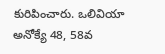కురిపించారు. ఒలివియా అనోక్యే 48, 58వ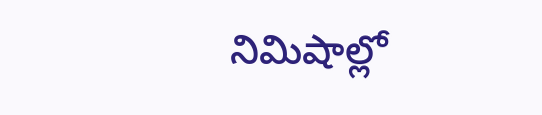నిమిషాల్లో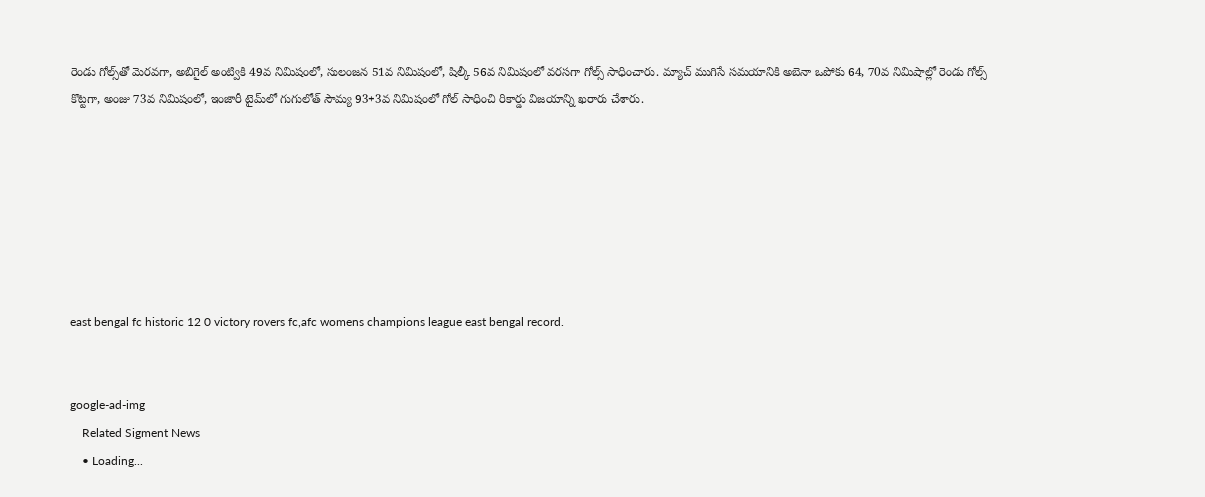రెండు గోల్స్‌తో మెరవగా, అబిగైల్‌‌ అంట్వికి 49వ నిమిషంలో, సులంజన 51వ నిమిషంలో, షిల్కీ 56వ నిమిషంలో వరసగా గోల్స్ సాధించారు. మ్యాచ్ ముగిసే సమయానికి అబెనా ఒపోకు 64, 70వ నిమిషాల్లో రెండు గోల్స్ కొట్టగా, అంజు 73వ నిమిషంలో, ఇంజారీ టైమ్‌లో గుగులోత్‌‌ సౌమ్య 93+3వ నిమిషంలో గోల్ సాధించి రికార్డు విజయాన్ని ఖరారు చేశారు.







east bengal fc historic 12 0 victory rovers fc,afc womens champions league east bengal record.


google-ad-img
    Related Sigment News
    • Loading...